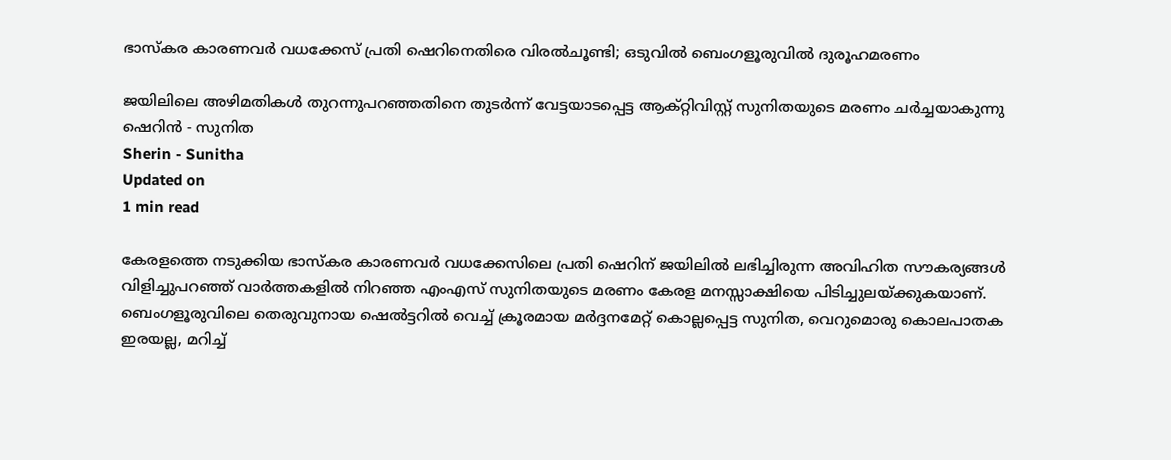ഭാസ്‌കര കാരണവർ വധക്കേസ് പ്രതി ഷെറിനെതിരെ വിരൽചൂണ്ടി; ഒടുവിൽ ബെംഗളൂരുവിൽ ദുരൂഹമരണം

ജയിലിലെ അഴിമതികൾ തുറന്നുപറഞ്ഞതിനെ തുടർന്ന് വേട്ടയാടപ്പെട്ട ആക്റ്റിവിസ്റ്റ് സുനിതയുടെ മരണം ചർച്ചയാകുന്നു
ഷെറിന്‍ - സുനിത
Sherin - Sunitha
Updated on
1 min read

കേരളത്തെ നടുക്കിയ ഭാസ്‌കര കാരണവർ വധക്കേസിലെ പ്രതി ഷെറിന് ജയിലിൽ ലഭിച്ചിരുന്ന അവിഹിത സൗകര്യങ്ങൾ വിളിച്ചുപറഞ്ഞ് വാർത്തകളിൽ നിറഞ്ഞ എംഎസ് സുനിതയുടെ മരണം കേരള മനസ്സാക്ഷിയെ പിടിച്ചുലയ്ക്കുകയാണ്. ബെംഗളൂരുവിലെ തെരുവുനായ ഷെൽട്ടറിൽ വെച്ച് ക്രൂരമായ മർദ്ദനമേറ്റ് കൊല്ലപ്പെട്ട സുനിത, വെറുമൊരു കൊലപാതക ഇരയല്ല, മറിച്ച്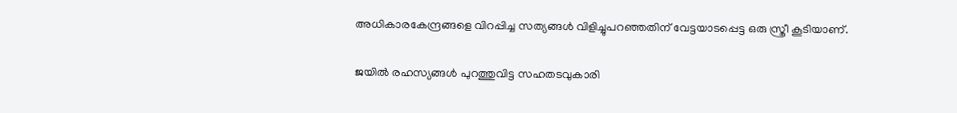അധികാരകേന്ദ്രങ്ങളെ വിറപ്പിച്ച സത്യങ്ങൾ വിളിച്ചുപറഞ്ഞതിന് വേട്ടയാടപ്പെട്ട ഒരു സ്ത്രീ കൂടിയാണ്.

ജയിൽ രഹസ്യങ്ങൾ പുറത്തുവിട്ട സഹതടവുകാരി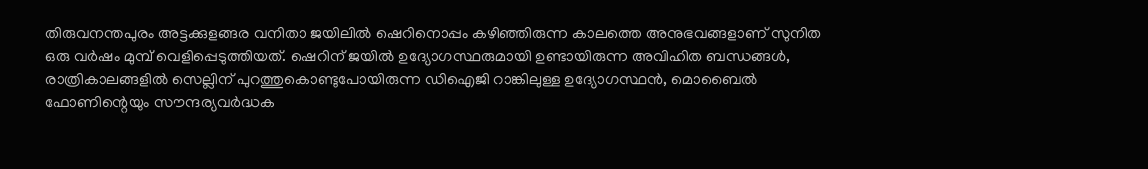തിരുവനന്തപുരം അട്ടക്കുളങ്ങര വനിതാ ജയിലിൽ ഷെറിനൊപ്പം കഴിഞ്ഞിരുന്ന കാലത്തെ അനുഭവങ്ങളാണ് സുനിത ഒരു വർഷം മുമ്പ് വെളിപ്പെടുത്തിയത്. ഷെറിന് ജയിൽ ഉദ്യോഗസ്ഥരുമായി ഉണ്ടായിരുന്ന അവിഹിത ബന്ധങ്ങൾ, രാത്രികാലങ്ങളിൽ സെല്ലിന് പുറത്തുകൊണ്ടുപോയിരുന്ന ഡിഐജി റാങ്കിലുള്ള ഉദ്യോഗസ്ഥൻ, മൊബൈൽ ഫോണിന്റെയും സൗന്ദര്യവർദ്ധക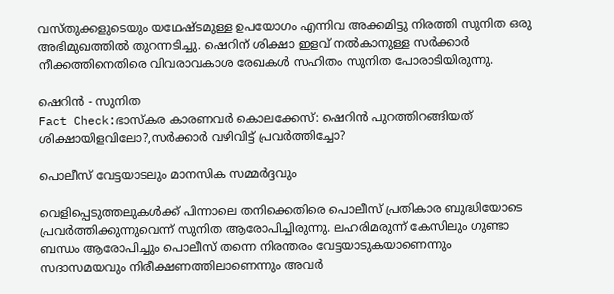വസ്തുക്കളുടെയും യഥേഷ്ടമുള്ള ഉപയോഗം എന്നിവ അക്കമിട്ടു നിരത്തി സുനിത ഒരു അഭിമുഖത്തിൽ തുറന്നടിച്ചു. ഷെറിന് ശിക്ഷാ ഇളവ് നൽകാനുള്ള സർക്കാർ നീക്കത്തിനെതിരെ വിവരാവകാശ രേഖകൾ സഹിതം സുനിത പോരാടിയിരുന്നു.

ഷെറിന്‍ - സുനിത
Fact Check:ഭാസ്‌കര കാരണവർ കൊലക്കേസ്: ഷെറിൻ പുറത്തിറങ്ങിയത് ശിക്ഷായിളവിലോ?,സ‍ർക്കാ‍ർ വഴിവിട്ട് പ്രവ‍ർത്തിച്ചോ?

പൊലീസ് വേട്ടയാടലും മാനസിക സമ്മർദ്ദവും

വെളിപ്പെടുത്തലുകൾക്ക് പിന്നാലെ തനിക്കെതിരെ പൊലീസ് പ്രതികാര ബുദ്ധിയോടെ പ്രവർത്തിക്കുന്നുവെന്ന് സുനിത ആരോപിച്ചിരുന്നു. ലഹരിമരുന്ന് കേസിലും ഗുണ്ടാ ബന്ധം ആരോപിച്ചും പൊലീസ് തന്നെ നിരന്തരം വേട്ടയാടുകയാണെന്നും സദാസമയവും നിരീക്ഷണത്തിലാണെന്നും അവർ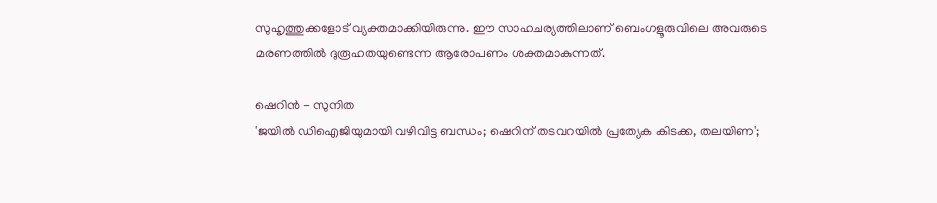സുഹൃത്തുക്കളോട് വ്യക്തമാക്കിയിരുന്നു. ഈ സാഹചര്യത്തിലാണ് ബെംഗളൂരുവിലെ അവരുടെ മരണത്തിൽ ദുരൂഹതയുണ്ടെന്ന ആരോപണം ശക്തമാകുന്നത്.

ഷെറിന്‍ - സുനിത
'ജയില്‍ ഡിഐജിയുമായി വഴിവിട്ട ബന്ധം; ഷെറിന് തടവറയില്‍ പ്രത്യേക കിടക്ക, തലയിണ';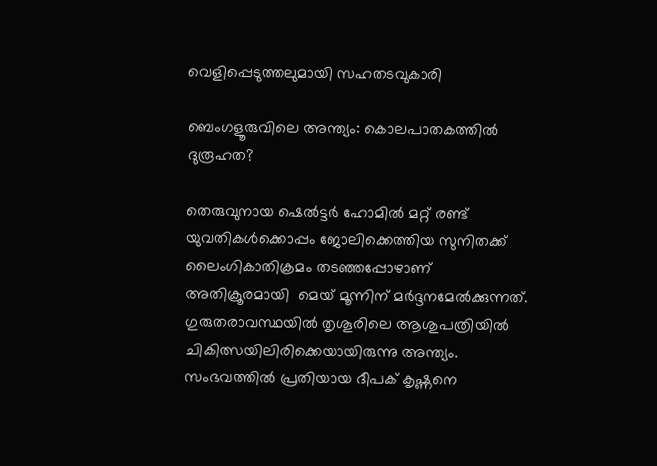വെളിപ്പെടുത്തലുമായി സഹതടവുകാരി

ബെംഗളൂരുവിലെ അന്ത്യം: കൊലപാതകത്തിൽ ദുരൂഹത?

തെരുവുനായ ഷെൽട്ടർ ഹോമിൽ മറ്റ് രണ്ട് യുവതികൾക്കൊപ്പം ജോലിക്കെത്തിയ സുനിതക്ക് ലൈംഗികാതിക്രമം തടഞ്ഞപ്പോഴാണ് അതിക്രൂരമായി  മെയ് മൂന്നിന് മർദ്ദനമേൽക്കുന്നത്. ഗുരുതരാവസ്ഥയിൽ തൃശൂരിലെ ആശുപത്രിയിൽ ചികിത്സയിലിരിക്കെയായിരുന്നു അന്ത്യം. സംഭവത്തിൽ പ്രതിയായ ദീപക് കൃഷ്ണനെ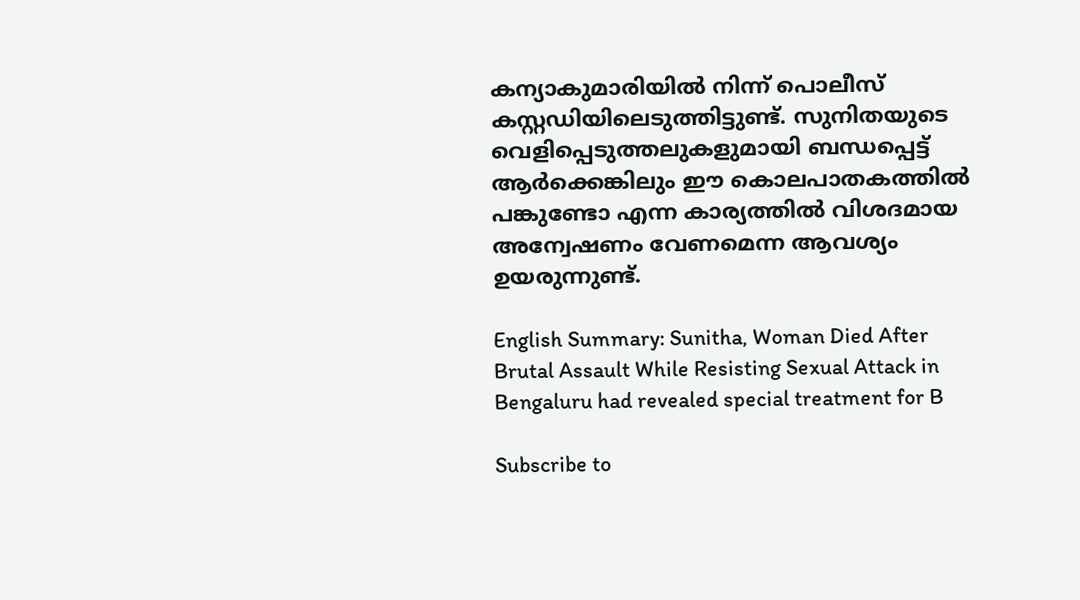കന്യാകുമാരിയിൽ നിന്ന് പൊലീസ് കസ്റ്റഡിയിലെടുത്തിട്ടുണ്ട്. സുനിതയുടെ വെളിപ്പെടുത്തലുകളുമായി ബന്ധപ്പെട്ട് ആർക്കെങ്കിലും ഈ കൊലപാതകത്തിൽ പങ്കുണ്ടോ എന്ന കാര്യത്തിൽ വിശദമായ അന്വേഷണം വേണമെന്ന ആവശ്യം ഉയരുന്നുണ്ട്.

English Summary: Sunitha, Woman Died After Brutal Assault While Resisting Sexual Attack in Bengaluru had revealed special treatment for B

Subscribe to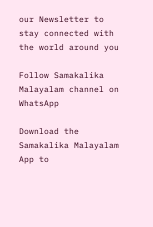our Newsletter to stay connected with the world around you

Follow Samakalika Malayalam channel on WhatsApp

Download the Samakalika Malayalam App to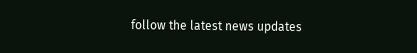follow the latest news updates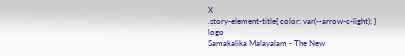X
.story-element-title{ color: var(--arrow-c-light); }
logo
Samakalika Malayalam - The New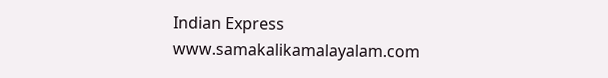Indian Express
www.samakalikamalayalam.com